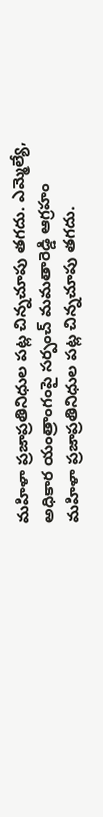మహిళా ప్రజాప్రతినిధుల పట్ల చిన్నచూపు తగదు. ఎమ్మెల్యే, అధికార యంత్రాంగంపై సర్పంచ్ మమతారెడ్డి ఆగ్రహం
మహిళా ప్రజాప్రతినిధుల పట్ల చిన్నచూపు తగదు.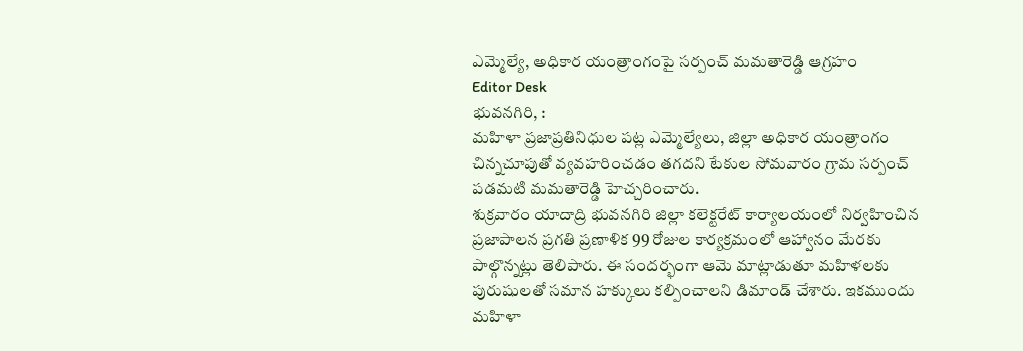ఎమ్మెల్యే, అధికార యంత్రాంగంపై సర్పంచ్ మమతారెడ్డి ఆగ్రహం
Editor Desk
భువనగిరి, :
మహిళా ప్రజాప్రతినిధుల పట్ల ఎమ్మెల్యేలు, జిల్లా అధికార యంత్రాంగం చిన్నచూపుతో వ్యవహరించడం తగదని టేకుల సోమవారం గ్రామ సర్పంచ్ పడమటి మమతారెడ్డి హెచ్చరించారు.
శుక్రవారం యాదాద్రి భువనగిరి జిల్లా కలెక్టరేట్ కార్యాలయంలో నిర్వహించిన ప్రజాపాలన ప్రగతి ప్రణాళిక 99 రోజుల కార్యక్రమంలో ఆహ్వానం మేరకు పాల్గొన్నట్లు తెలిపారు. ఈ సందర్భంగా ఆమె మాట్లాడుతూ మహిళలకు పురుషులతో సమాన హక్కులు కల్పించాలని డిమాండ్ చేశారు. ఇకముందు మహిళా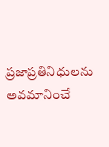ప్రజాప్రతినిధులను అవమానించే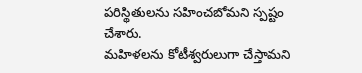పరిస్థితులను సహించబోమని స్పష్టం చేశారు.
మహిళలను కోటీశ్వరులుగా చేస్తామని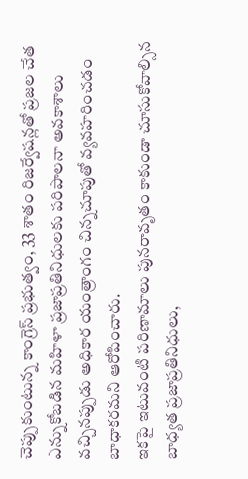చెప్పుకుంటున్న కాంగ్రెస్ ప్రభుత్వం, 33 శాతం రిజర్వేషన్లతో ప్రజల చేత ఎన్నుకోబడిన మహిళా ప్రజాప్రతినిధులకు పరిపాలనా అవకాశాలు వచ్చినప్పుడు అధికార యంత్రాంగం చిన్నచూపుతో వ్యవహరించడం బాధాకరమని ఆరోపించారు.
ఇకపై ఇటువంటి పరిణామాలు పునరావృతం కాకుండా చూసుకోవాల్సిన బాధ్యత ప్రజాప్రతినిధులు,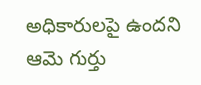అధికారులపై ఉందని ఆమె గుర్తు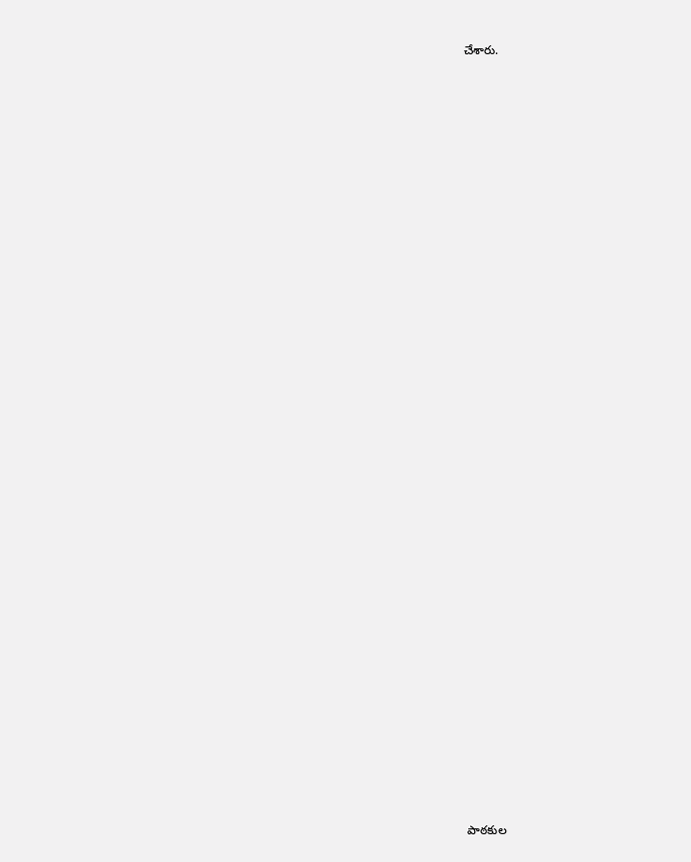చేశారు.

















































పాఠకుల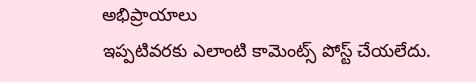అభిప్రాయాలు
ఇప్పటివరకు ఎలాంటి కామెంట్స్ పోస్ట్ చేయలేదు.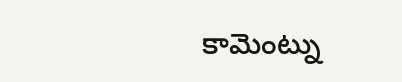కామెంట్ను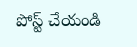పోస్ట్ చేయండి